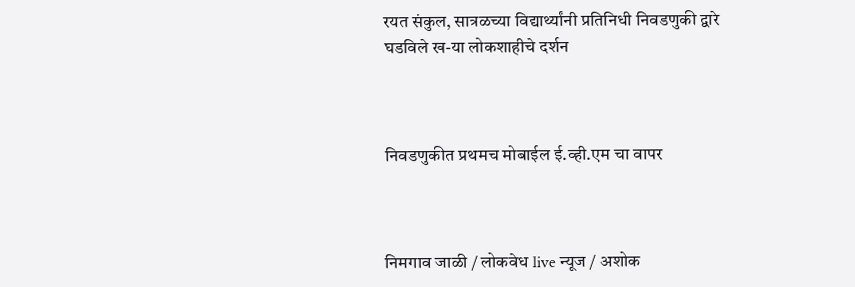रयत संकुल, सात्रळच्या विद्यार्थ्यांनी प्रतिनिधी निवडणुकी द्वारे घडविले ख-या लोकशाहीचे दर्शन



निवडणुकीत प्रथमच मोबाईल ई.व्ही.एम चा वापर



निमगाव जाळी / लोकवेध live न्यूज / अशोक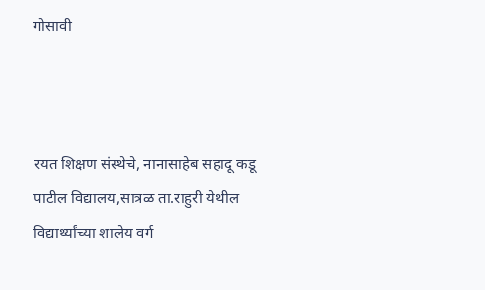गोसावी



रयत शिक्षण संस्थेचे, नानासाहेब सहादू कडू पाटील विद्यालय,सात्रळ ता.राहुरी येथील विद्यार्थ्यांच्या शालेय वर्ग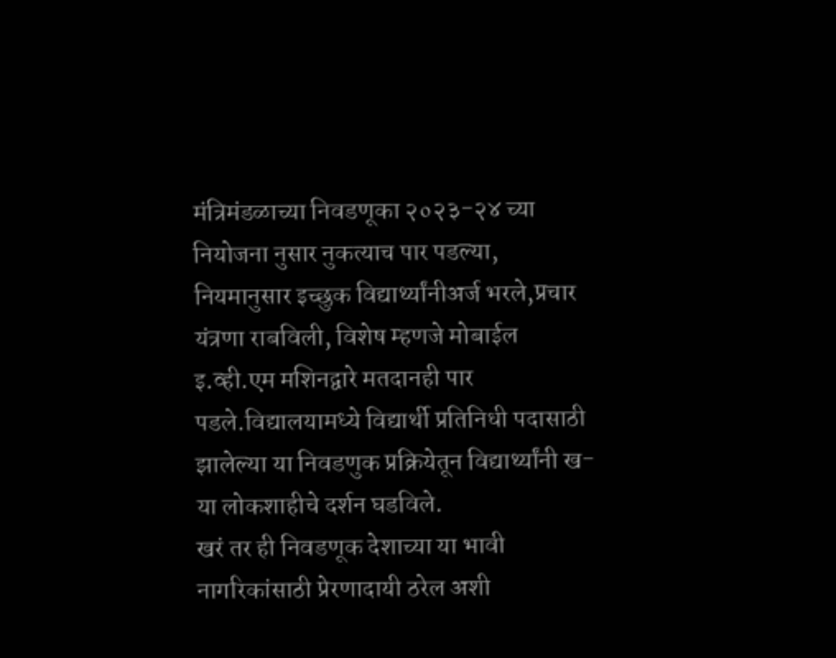मंत्रिमंडळाच्या निवडणूका २०२३-२४ च्या नियोजना नुसार नुकत्याच पार पडल्या, नियमानुसार इच्छुक विद्यार्थ्यांनीअर्ज भरले,प्रचार यंत्रणा राबविली, विशेष म्हणजे मोबाईल इ.व्ही.एम मशिनद्वारे मतदानही पार पडले.विद्यालयामध्ये विद्यार्थी प्रतिनिधी पदासाठी झालेल्या या निवडणुक प्रक्रियेतून विद्यार्थ्यांनी ख-या लोकशाहीचे दर्शन घडविले.
खरं तर ही निवडणूक देशाच्या या भावी नागरिकांसाठी प्रेरणादायी ठरेल अशी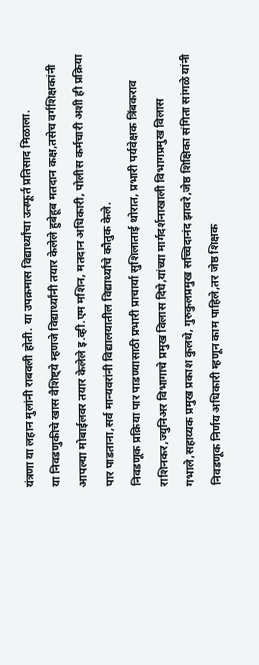यंत्रणा या लहान मुलांनी राबवली होती. या उपक्रमास विद्यार्थ्यांचा उत्स्फूर्त प्रतिसाद मिळाला.
या निवडणुकीचे खास वैशिष्ट्ये म्हणजे विद्यार्थ्यांनी तयार केलेले हुबेहूब मतदान कक्ष,तसेच वर्गशिक्षकांनी आपल्या मोबाईलवर तयार केलेले इ.व्ही.एम मशिन, मतदान अधिकारी, पोलीस कर्मचारी अशी ही प्रक्रिया पार पाडताना,सर्व मान्यवरांनी विद्यालयातील विद्यार्थ्यांचे कौतुक केले.
निवडणूक प्रक्रिया पार पाडण्यासाठी प्रभारी प्राचार्या सुशिलाताई थोरात, प्रभारी पर्यवेक्षक त्रिंबकराव राशिनकर,ज्युनिअर विभागाचे प्रमुख विलास दिघे,यांच्या मार्गदर्शनाखाली विभागप्रमुख विलास गभाले,सहाय्यक प्रमुख प्रकाश कुलथे, गुरुकुलप्रमुख सच्चिदानंद झावरे,जेष्ठ शिक्षिका संगिता सांगळे यांनी निवडणूक निर्णय अधिकारी म्हणून काम पाहिले,तर जेष्ठ शिक्षक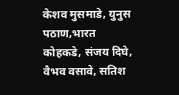केशव मुसमाडे, युनुस पठाण,भारत कोहकडे, संजय दिघे, वैभव वसावे, सतिश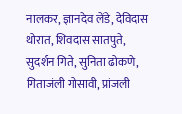नालकर, ज्ञानदेव लेंडे, देविदास थोरात, शिवदास सातपुते, सुदर्शन गिते, सुनिता ढोकणे, गिताजंली गोसावी, प्रांजली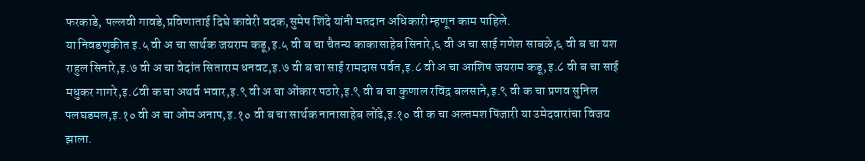फरकाडे, पल्लवी गावडे,प्रविणाताई दिघे कावेरी वदक,सुमेष शिंदे यांनी मतदान अधिकारी म्हणून काम पाहिले.
या निवडणुकीत इ.५ वी अ चा सार्थक जयराम कडू,इ.५ वी ब चा चैतन्य काकासाहेब सिनारे,६ वी अ चा साई गणेश साबळे,६ वी ब चा यश राहुल सिनारे,इ.७ वी अ चा वेदांत सिताराम धनवट,इ.७ वी ब चा साई रामदास पर्वत,इ.८ वी अ चा आशिष जयराम कडू,इ.८ वी ब चा साई मधुकर गागरे,इ.८वी क चा अथर्व भवार,इ.९ वी अ चा ओंकार पठारे,इ.९ वी ब चा कुणाल रविंद्र बलसाने,इ.९ वी क चा प्रणव सुनिल पलघडमल,इ.१० वी अ चा ओम अनाप,इ.१० वी ब चा सार्थक नानासाहेब लोंढे,इ.१० वी क चा अल्तमश पिंजारी या उमेदवारांचा विजय झाला.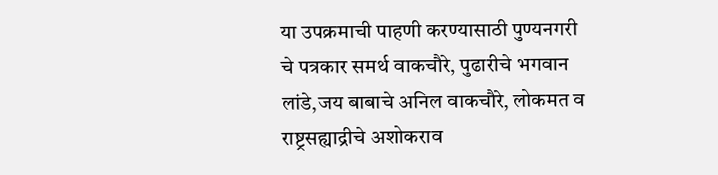या उपक्रमाची पाहणी करण्यासाठी पुण्यनगरी चे पत्रकार समर्थ वाकचौरे, पुढारीचे भगवान लांडे,जय बाबाचे अनिल वाकचौरे, लोकमत व राष्ट्रसह्याद्रीचे अशोकराव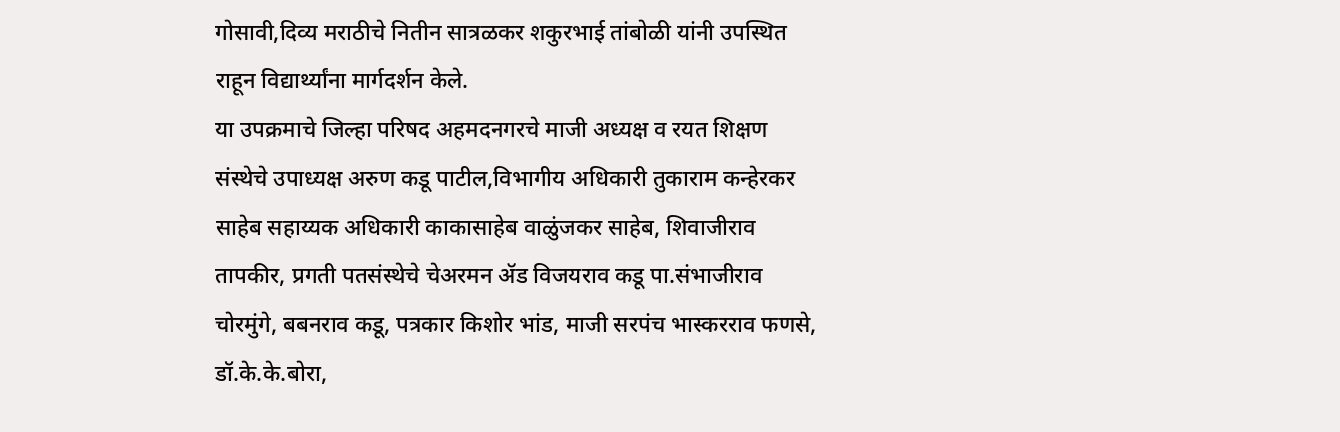गोसावी,दिव्य मराठीचे नितीन सात्रळकर शकुरभाई तांबोळी यांनी उपस्थित राहून विद्यार्थ्यांना मार्गदर्शन केले.
या उपक्रमाचे जिल्हा परिषद अहमदनगरचे माजी अध्यक्ष व रयत शिक्षण संस्थेचे उपाध्यक्ष अरुण कडू पाटील,विभागीय अधिकारी तुकाराम कन्हेरकर साहेब सहाय्यक अधिकारी काकासाहेब वाळुंजकर साहेब, शिवाजीराव तापकीर, प्रगती पतसंस्थेचे चेअरमन ॲड विजयराव कडू पा.संभाजीराव चोरमुंगे, बबनराव कडू, पत्रकार किशोर भांड, माजी सरपंच भास्करराव फणसे, डॉ.के.के.बोरा,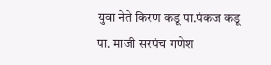युवा नेते किरण कडू पा.पंकज कडू पा. माजी सरपंच गणेश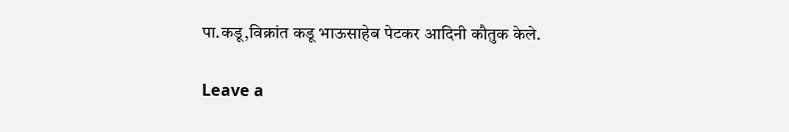पा.कडू,विक्रांत कडू भाऊसाहेब पेटकर आदिनी कौतुक केले.

Leave a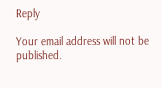Reply

Your email address will not be published.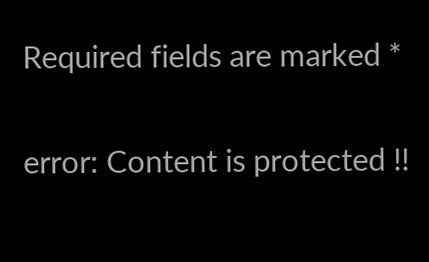Required fields are marked *

error: Content is protected !!